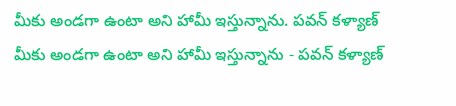మీకు అండగా ఉంటా అని హామీ ఇస్తున్నాను. పవన్ కళ్యాణ్
మీకు అండగా ఉంటా అని హామీ ఇస్తున్నాను - పవన్ కళ్యాణ్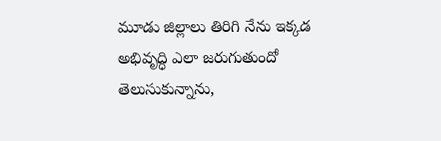మూడు జిల్లాలు తిరిగి నేను ఇక్కడ అభివృద్ధి ఎలా జరుగుతుందో తెలుసుకున్నాను,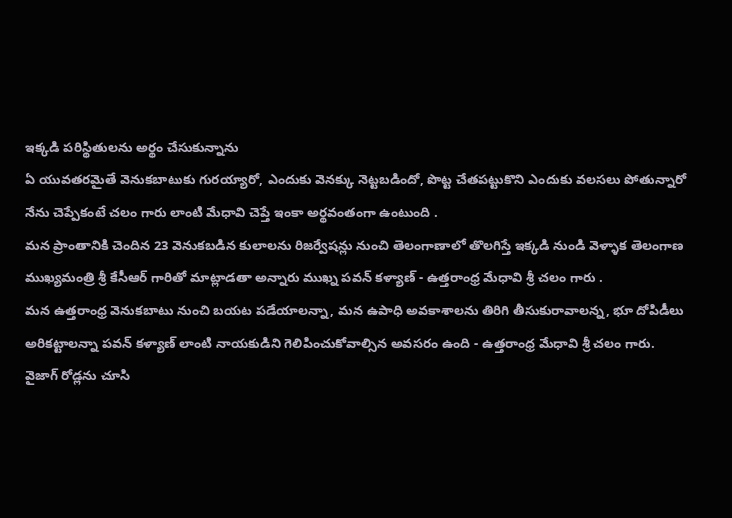ఇక్కడి పరిస్థితులను అర్థం చేసుకున్నాను
ఏ యువతరమైతే వెనుకబాటుకు గురయ్యారో, ఎందుకు వెనక్కు నెట్టబడిందో, పొట్ట చేతపట్టుకొని ఎందుకు వలసలు పోతున్నారో నేను చెప్పేకంటే చలం గారు లాంటి మేధావి చెప్తే ఇంకా అర్థవంతంగా ఉంటుంది .
మన ప్రాంతానికి చెందిన 23 వెనుకబడిన కులాలను రిజర్వేషన్లు నుంచి తెలంగాణాలో తొలగిస్తే ఇక్కడి నుండి వెళ్ళాక తెలంగాణ ముఖ్యమంత్రి శ్రీ కేసీఆర్ గారితో మాట్లాడతా అన్నారు ముఖ్న పవన్ కళ్యాణ్ - ఉత్తరాంధ్ర మేధావి శ్రీ చలం గారు .
మన ఉత్తరాంధ్ర వెనుకబాటు నుంచి బయట పడేయాలన్నా, మన ఉపాధి అవకాశాలను తిరిగి తీసుకురావాలన్న, భూ దోపిడీలు అరికట్టాలన్నా పవన్ కళ్యాణ్ లాంటి నాయకుడిని గెలిపించుకోవాల్సిన అవసరం ఉంది - ఉత్తరాంధ్ర మేధావి శ్రీ చలం గారు.
వైజాగ్ రోడ్లను చూసి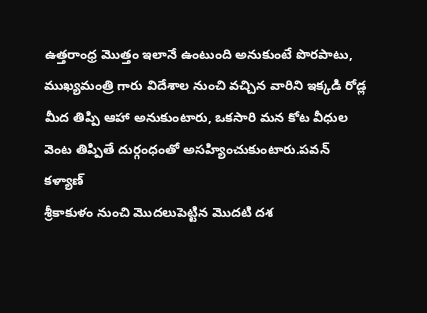ఉత్తరాంధ్ర మొత్తం ఇలానే ఉంటుంది అనుకుంటే పొరపాటు, ముఖ్యమంత్రి గారు విదేశాల నుంచి వచ్చిన వారిని ఇక్కడి రోడ్ల మీద తిప్పి ఆహా అనుకుంటారు, ఒకసారి మన కోట వీధుల వెంట తిప్పితే దుర్గంధంతో అసహ్యించుకుంటారు.పవన్ కళ్యాణ్
శ్రీకాకుళం నుంచి మొదలుపెట్టిన మొదటి దశ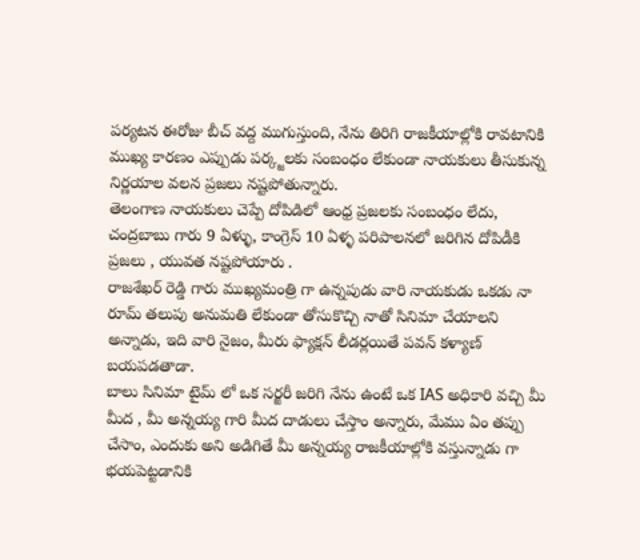పర్యటన ఈరోజు బీచ్ వద్ద ముగుస్తుంది, నేను తిరిగి రాజకీయాల్లోకి రావటానికి ముఖ్య కారణం ఎప్పుడు పర్క్జలకు సంబంధం లేకుండా నాయకులు తీసుకున్న నిర్ణయాల వలన ప్రజలు నష్టపోతున్నారు.
తెలంగాణ నాయకులు చెప్పే దోపిడిలో ఆంధ్ర ప్రజలకు సంబంధం లేదు, చంద్రబాబు గారు 9 ఏళ్ళు, కాంగ్రెస్ 10 ఏళ్ళ పరిపాలనలో జరిగిన దోపిడీకి ప్రజలు , యువత నష్టపోయారు .
రాజశేఖర్ రెడ్డి గారు ముఖ్యమంత్రి గా ఉన్నపుడు వారి నాయకుడు ఒకడు నా రూమ్ తలుపు అనుమతి లేకుండా తోసుకొచ్చి నాతో సినిమా చేయాలని అన్నాడు, ఇది వారి నైజం, మీరు ఫ్యాక్షన్ లీడర్లయితే పవన్ కళ్యాణ్ బయపడతాడా.
బాలు సినిమా టైమ్ లో ఒక సర్జరీ జరిగి నేను ఉంటే ఒక IAS అధికారి వచ్చి మీ మీద , మీ అన్నయ్య గారి మీద దాడులు చేస్తాం అన్నారు, మేము ఏం తప్పు చేసాం, ఎందుకు అని అడిగితే మీ అన్నయ్య రాజకీయాల్లోకి వస్తున్నాడు గా భయపెట్టడానికి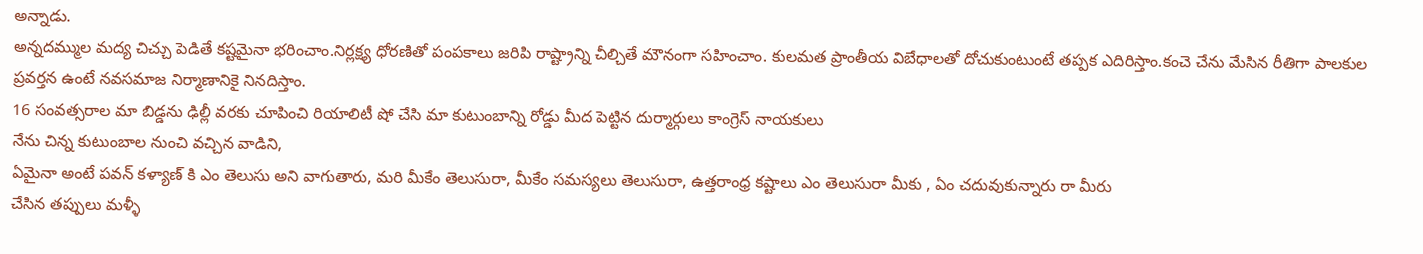అన్నాడు.
అన్నదమ్ముల మద్య చిచ్చు పెడితే కష్టమైనా భరించాం.నిర్లక్ష్య ధోరణితో పంపకాలు జరిపి రాష్ట్రాన్ని చీల్చితే మౌనంగా సహించాం. కులమత ప్రాంతీయ విబేధాలతో దోచుకుంటుంటే తప్పక ఎదిరిస్తాం.కంచె చేను మేసిన రీతిగా పాలకుల ప్రవర్తన ఉంటే నవసమాజ నిర్మాణానికై నినదిస్తాం.
16 సంవత్సరాల మా బిడ్డను ఢిల్లీ వరకు చూపించి రియాలిటీ షో చేసి మా కుటుంబాన్ని రోడ్డు మీద పెట్టిన దుర్మార్గులు కాంగ్రెస్ నాయకులు
నేను చిన్న కుటుంబాల నుంచి వచ్చిన వాడిని,
ఏమైనా అంటే పవన్ కళ్యాణ్ కి ఎం తెలుసు అని వాగుతారు, మరి మీకేం తెలుసురా, మీకేం సమస్యలు తెలుసురా, ఉత్తరాంధ్ర కష్టాలు ఎం తెలుసురా మీకు , ఏం చదువుకున్నారు రా మీరు
చేసిన తప్పులు మళ్ళీ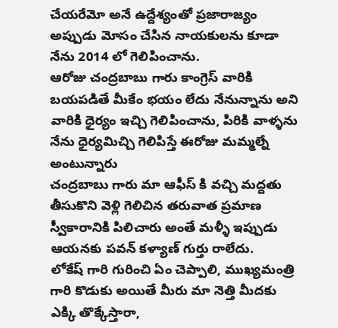చేయరేమో అనే ఉద్దేశ్యంతో ప్రజారాజ్యం అప్పుడు మోసం చేసిన నాయకులను కూడా నేను 2014 లో గెలిపించాను.
ఆరోజు చంద్రబాబు గారు కాంగ్రెస్ వారికి బయపడితే మీకేం భయం లేదు నేనున్నాను అని వారికి ధైర్యం ఇచ్చి గెలిపించాను, పిరికి వాళ్ళను నేను ధైర్యమిచ్చి గెలిపిస్తే ఈరోజు మమ్మల్నే అంటున్నారు
చంద్రబాబు గారు మా ఆఫీస్ కి వచ్చి మద్దతు తీసుకొని వెళ్లి గెలిచిన తరువాత ప్రమాణ స్వీకారానికి పిలిచారు అంతే మళ్ళీ ఇప్పుడు ఆయనకు పవన్ కళ్యాణ్ గుర్తు రాలేదు.
లోకేష్ గారి గురించి ఏం చెప్పాలి, ముఖ్యమంత్రి గారి కొడుకు అయితే మీరు మా నెత్తి మీదకు ఎక్కి తొక్కేస్తారా,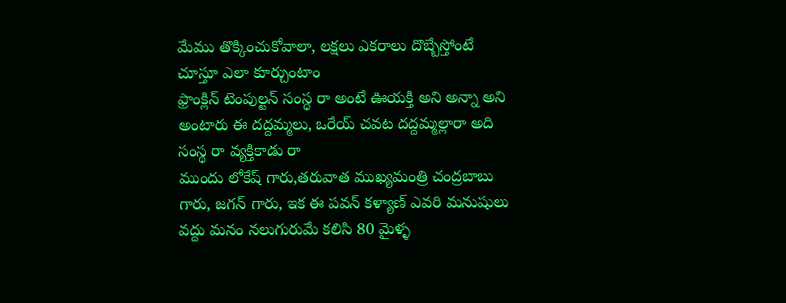మేము తొక్కించుకోవాలా, లక్షలు ఎకరాలు దొబ్బేస్తోంటే చూస్తూ ఎలా కూర్చుంటాం
ఫ్రాంక్లిన్ టెంపుల్టన్ సంస్ధ రా అంటే ఊయక్తి అని అన్నా అని అంటారు ఈ దద్దమ్మలు, ఒరేయ్ చవట దద్దమ్మల్లారా అది సంస్థ రా వ్యక్తికాడు రా
ముందు లోకేష్ గారు,తరువాత ముఖ్యమంత్రి చంద్రబాబు గారు, జగన్ గారు, ఇక ఈ పవన్ కళ్యాణ్ ఎవరి మనుషులు వద్దు మనం నలుగురుమే కలిసి 80 మైళ్ళ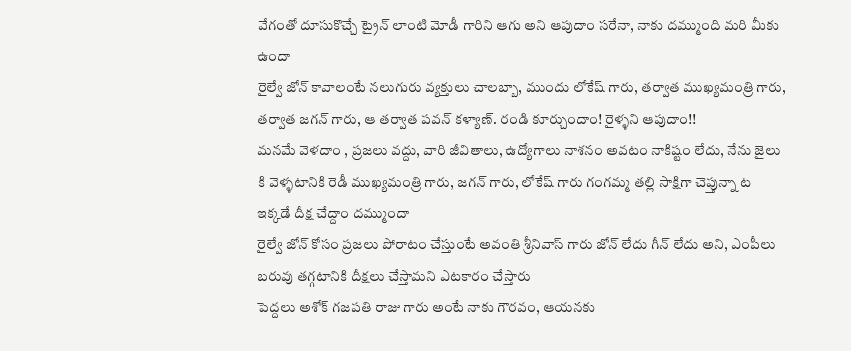వేగంతో దూసుకొచ్చే ట్రైన్ లాంటి మోడీ గారిని ఆగు అని ఆపుదాం సరేనా, నాకు దమ్ముంది మరి మీకు ఉందా
రైల్వే జోన్ కావాలంటే నలుగురు వ్యక్తులు చాలబ్బా, ముందు లోకేష్ గారు, తర్వాత ముఖ్యమంత్రి గారు, తర్వాత జగన్ గారు, ఆ తర్వాత పవన్ కళ్యాణ్. రండి కూర్చుందాం! రైళ్ళని ఆపుదాం!!
మనమే వెళదాం , ప్రజలు వద్దు, వారి జీవితాలు, ఉద్యోగాలు నాశనం అవటం నాకిష్టం లేదు, నేను జైలు కి వెళ్ళటానికి రెడీ ముఖ్యమంత్రి గారు, జగన్ గారు, లోకేష్ గారు గంగమ్మ తల్లి సాక్షిగా చెప్తున్నా ట
ఇక్కడే దీక్ష చేద్దాం దమ్ముందా
రైల్వే జోన్ కోసం ప్రజలు పోరాటం చేస్తుంటే అవంతి శ్రీనివాస్ గారు జోన్ లేదు గీన్ లేదు అని, ఎంపీలు బరువు తగ్గటానికి దీక్షలు చేస్తామని ఎటకారం చేస్తారు
పెద్దలు అశోక్ గజపతి రాజు గారు అంటే నాకు గౌరవం, ఆయనకు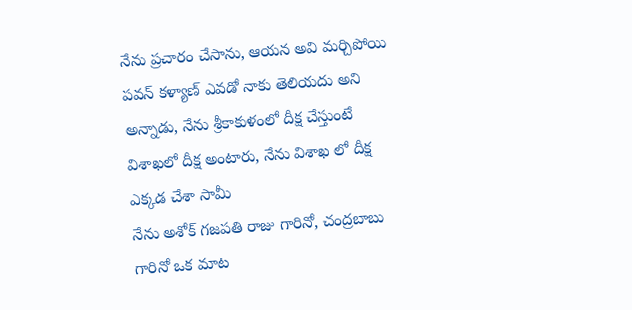నేను ప్రచారం చేసాను, ఆయన అవి మర్చిపోయి పవన్ కళ్యాణ్ ఎవడో నాకు తెలియదు అని అన్నాడు, నేను శ్రీకాకుళంలో దీక్ష చేస్తుంటే విశాఖలో దీక్ష అంటారు, నేను విశాఖ లో దీక్ష ఎక్కడ చేశా సామీ
నేను అశోక్ గజపతి రాజు గారినో, చంద్రబాబు గారినో ఒక మాట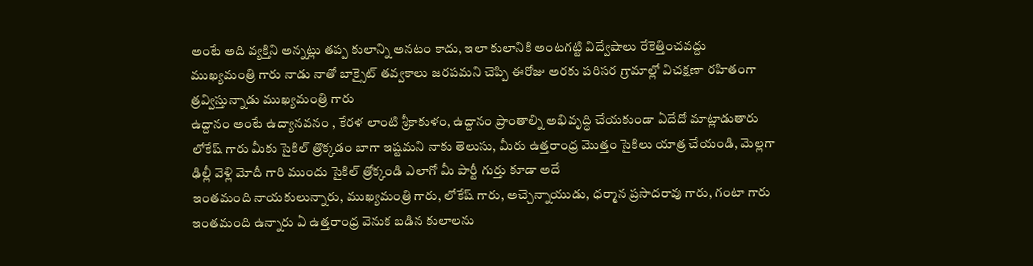అంటే అది వ్యక్తిని అన్నట్లు తప్ప కులాన్ని అనటం కాదు, ఇలా కులానికి అంటగట్టి విద్వేషాలు రేకెత్తించవద్దు
ముఖ్యమంత్రి గారు నాడు నాతో బాక్సైట్ తవ్వకాలు జరపమని చెప్పి ఈరోజు అరకు పరిసర గ్రామాల్లో విచక్షణా రహితంగా త్రవ్విస్తున్నాడు ముఖ్యమంత్రి గారు
ఉద్దానం అంటే ఉద్యానవనం , కేరళ లాంటి శ్రీకాకుళం, ఉద్దానం ప్రాంతాల్ని అభివృద్ధి చేయకుండా ఏదేదో మాట్లాడుతారు
లోకేష్ గారు మీకు సైకిల్ త్రొక్కడం బాగా ఇష్టమని నాకు తెలుసు, మీరు ఉత్తరాంధ్ర మొత్తం సైకిలు యాత్ర చేయండి, మెల్లగా ఢిల్లీ వెళ్లి మోదీ గారి ముందు సైకిల్ త్రోక్కండి ఎలాగో మీ పార్టీ గుర్తు కూడా అదే
ఇంతమంది నాయకులున్నారు, ముఖ్యమంత్రి గారు, లోకేష్ గారు, అచ్చెన్నాయుడు, ధర్మాన ప్రసాదరావు గారు, గంటా గారు ఇంతమంది ఉన్నారు ఏ ఉత్తరాంధ్ర వెనుక బడిన కులాలను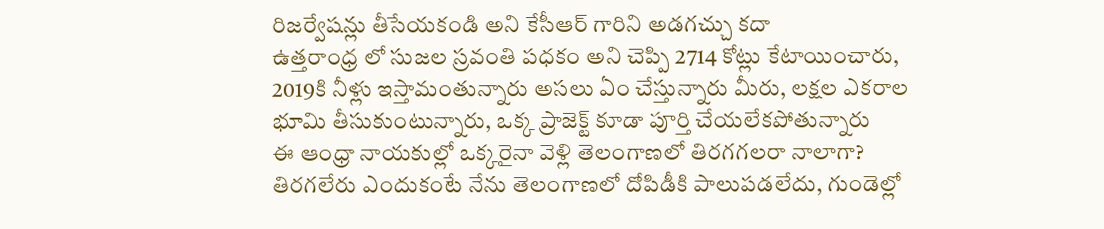రిజర్వేషన్లు తీసేయకండి అని కేసీఆర్ గారిని అడగచ్చు కదా
ఉత్తరాంధ్ర లో సుజల స్రవంతి పధకం అని చెప్పి 2714 కోట్లు కేటాయించారు, 2019కి నీళ్లు ఇస్తామంతున్నారు అసలు ఏం చేస్తున్నారు మీరు, లక్షల ఎకరాల భూమి తీసుకుంటున్నారు, ఒక్క ప్రాజెక్ట్ కూడా పూర్తి చేయలేకపోతున్నారు
ఈ ఆంధ్రా నాయకుల్లో ఒక్కరైనా వెళ్లి తెలంగాణలో తిరగగలరా నాలాగా? తిరగలేరు ఎందుకంటే నేను తెలంగాణలో దోపిడీకి పాలుపడలేదు, గుండెల్లో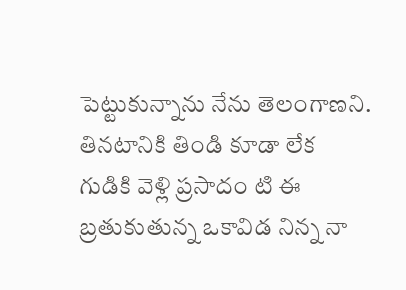పెట్టుకున్నాను నేను తెలంగాణని.
తినటానికి తిండి కూడా లేక గుడికి వెళ్లి ప్రసాదం టి ఈ బ్రతుకుతున్న ఒకావిడ నిన్న నా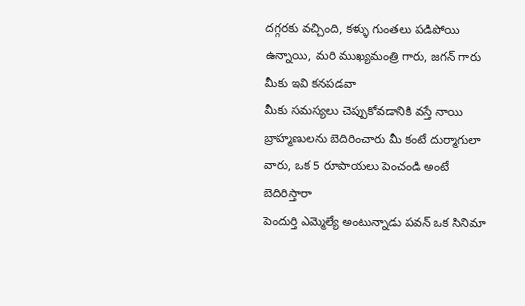దగ్గరకు వచ్చింది, కళ్ళు గుంతలు పడిపోయి ఉన్నాయి, మరి ముఖ్యమంత్రి గారు, జగన్ గారు మీకు ఇవి కనపడవా
మీకు సమస్యలు చెప్పుకోవడానికి వస్తే నాయి బ్రాహ్మణులను బెదిరించారు మీ కంటే దుర్మాగులా వారు, ఒక 5 రూపాయలు పెంచండి అంటే బెదిరిస్తారా
పెందుర్తి ఎమ్మెల్యే అంటున్నాడు పవన్ ఒక సినిమా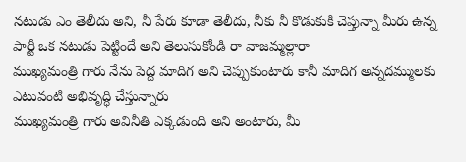నటుడు ఎం తెలీదు అని, నీ పేరు కూడా తెలీదు, నీకు నీ కొడుకుకి చెప్తున్నా మీరు ఉన్న పార్టీ ఒక నటుడు పెట్టిందే అని తెలుసుకోండి రా వాజమ్మల్లారా
ముఖ్యమంత్రి గారు నేను పెద్ద మాదిగ అని చెప్పుకుంటారు కానీ మాదిగ అన్నదమ్ములకు ఎటువంటి అభివృద్ధి చేస్తున్నారు
ముఖ్యమంత్రి గారు అవినీతి ఎక్కడుంది అని అంటారు, మీ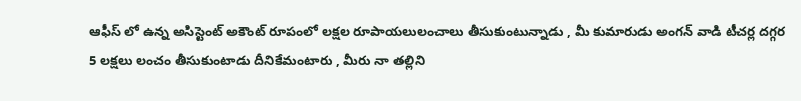ఆఫీస్ లో ఉన్న అసిస్టెంట్ అకౌంట్ రూపంలో లక్షల రూపాయలులంచాలు తీసుకుంటున్నాడు , మీ కుమారుడు అంగన్ వాడి టీచర్ల దగ్గర 5 లక్షలు లంచం తీసుకుంటాడు దీనికేమంటారు , మీరు నా తల్లిని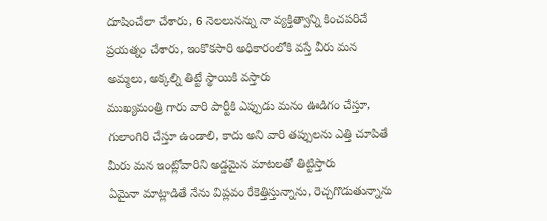దూషించేలా చేశారు, 6 నెలలునన్ను నా వ్యక్తిత్వాన్ని కించపరిచే ప్రయత్నం చేశారు, ఇంకొకసారి అధికారంలోకి వస్తే వీరు మన అమ్మలు, అక్కల్ని తిట్టే స్థాయికి వస్తారు
ముఖ్యమంత్రి గారు వారి పార్టీకి ఎప్పుడు మనం ఊడిగం చేస్తూ, గులాంగిరి చేస్తూ ఉండాలి, కాదు అని వారి తప్పులను ఎత్తి చూపితే మీరు మన ఇంట్లోవారిని అడ్డమైన మాటలతో తిట్టిస్తారు
ఏమైనా మాట్లాడితే నేను విప్లవం రేకెత్తిస్తున్నాను, రెచ్చగొడుతున్నాను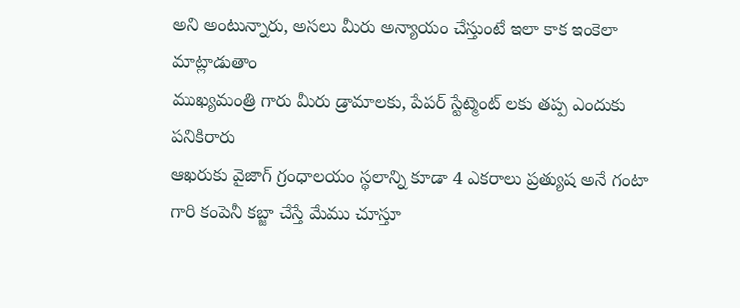అని అంటున్నారు, అసలు మీరు అన్యాయం చేస్తుంటే ఇలా కాక ఇంకెలా మాట్లాడుతాం
ముఖ్యమంత్రి గారు మీరు డ్రామాలకు, పేపర్ స్టేట్మెంట్ లకు తప్ప ఎందుకు పనికిరారు
ఆఖరుకు వైజాగ్ గ్రంధాలయం స్థలాన్ని కూడా 4 ఎకరాలు ప్రత్యుష అనే గంటా గారి కంపెనీ కబ్జా చేస్తే మేము చూస్తూ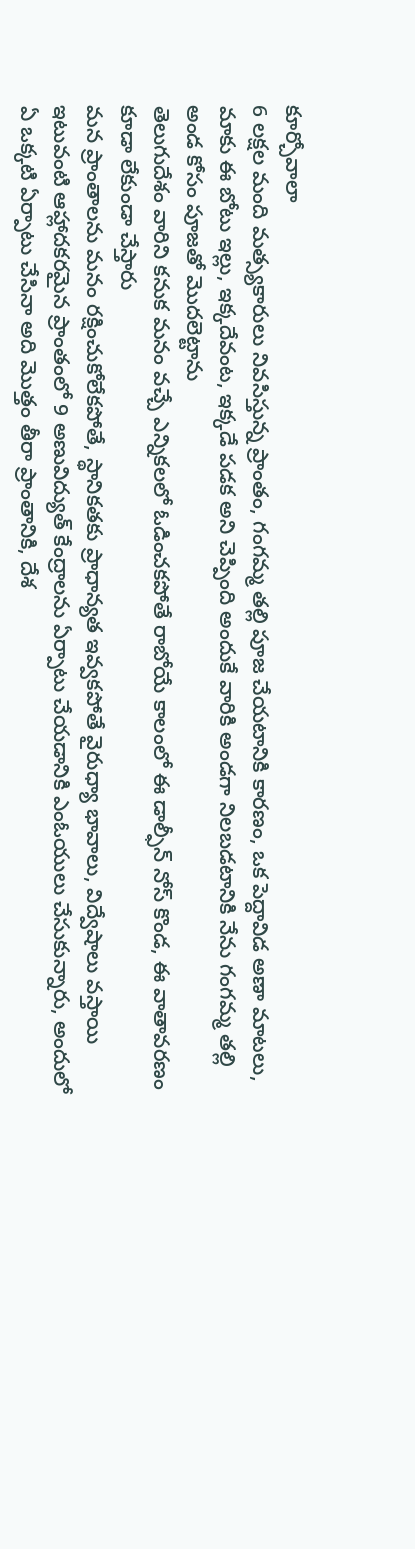కూర్చోవాలా
6 లక్షల మంది మత్స్యకారులు నివసిస్తున్న ప్రాంతం, గంగమ్మ తల్లి పూజ చేయటానికి కారణం, ఒక పెద్దావిడ అణా మాటలు, మాకు ఈ బోటు ఇల్లు, ఇక్కదేవంట, ఇక్కడే పడక అని చెప్పింది అందుకే వారికి అండగా నిలబడటానికి నేను గంగమ్మ తల్లి అండ కోసం పూజతో మొదలెట్టాను
తెలుగుదేశం వారిని కనుక మనం వచ్చే ఎన్నికలలో ఓడించకపోతే రాబోయే కాలంలో ఈ డాల్ఫీన్ నోస్ కొండ, ఈ వాతావరణం కూడా లేకుండా చేస్తారు
మన ప్రాంతాలను మనం రక్షించుకోలేకపోతే, స్థానికతకు ప్రాధాన్యత ఇవ్వకపోతే వైరుధ్యా భావాలు, విద్వేషాలు వస్తాయి
ఇటువంటి ఆహ్లాదకరమైన ప్రాంతంలో 9 అణువిద్యుత్ కేంద్రాలను ఏర్పాటు చేయడానికి ఎంఓయులు చేసుకున్నారు, అందులో ఏ ఒక్కటి ఏర్పాటు చేసినా అది మొత్తం తీరా ప్రాంతానికి, దేశ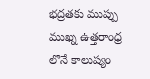భద్రతకు ముప్పు
ముఖ్న ఉత్తరాంధ్ర లొనే కాలుష్యం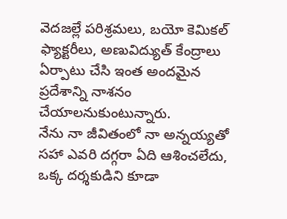వెదజల్లే పరిశ్రమలు, బయో కెమికల్ ఫ్యాక్టరీలు, అణువిద్యుత్ కేంద్రాలు ఏర్పాటు చేసి ఇంత అందమైన ప్రదేశాన్ని నాశనం చేయాలనుకుంటున్నారు.
నేను నా జీవితంలో నా అన్నయ్యతో సహా ఎవరి దగ్గరా ఏది ఆశించలేదు, ఒక్క దర్శకుడిని కూడా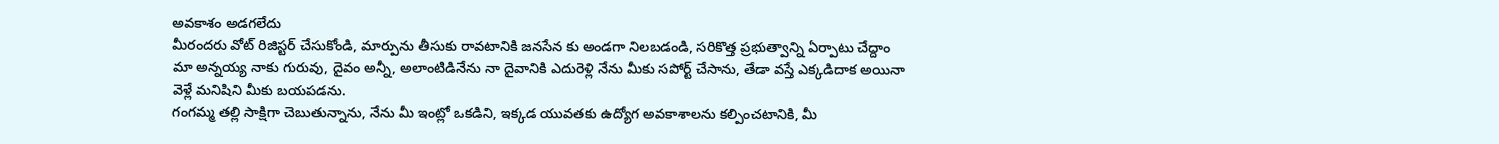అవకాశం అడగలేదు
మీరందరు వోట్ రిజిస్టర్ చేసుకోండి, మార్పును తీసుకు రావటానికి జనసేన కు అండగా నిలబడండి, సరికొత్త ప్రభుత్వాన్ని ఏర్పాటు చేద్దాం
మా అన్నయ్య నాకు గురువు, దైవం అన్నీ, అలాంటిడినేను నా దైవానికి ఎదురెళ్లి నేను మీకు సపోర్ట్ చేసాను, తేడా వస్తే ఎక్కడిదాక అయినా వెళ్లే మనిషిని మీకు బయపడను.
గంగమ్మ తల్లి సాక్షిగా చెబుతున్నాను, నేను మీ ఇంట్లో ఒకడిని, ఇక్కడ యువతకు ఉద్యోగ అవకాశాలను కల్పించటానికి, మీ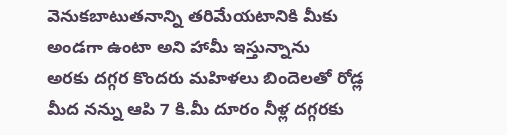వెనుకబాటుతనాన్ని తరిమేయటానికి మీకు అండగా ఉంటా అని హామీ ఇస్తున్నాను
అరకు దగ్గర కొందరు మహిళలు బిందెలతో రోడ్ల మీద నన్ను ఆపి 7 కి.మీ దూరం నీళ్ల దగ్గరకు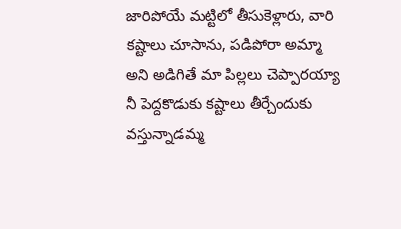జారిపోయే మట్టిలో తీసుకెళ్లారు, వారి కష్టాలు చూసాను, పడిపోరా అమ్మా అని అడిగితే మా పిల్లలు చెప్పారయ్యా నీ పెద్దకొడుకు కష్టాలు తీర్చేందుకు వస్తున్నాడమ్మ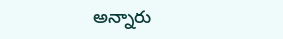అన్నారు